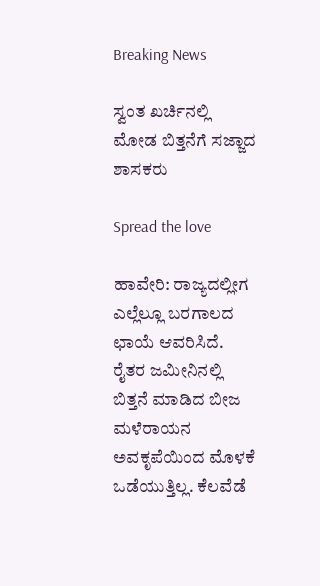Breaking News

ಸ್ವಂತ ಖರ್ಚಿನಲ್ಲಿ ಮೋಡ ಬಿತ್ತನೆಗೆ ಸಜ್ಜಾದ ಶಾಸಕರು

Spread the love

ಹಾವೇರಿ: ರಾಜ್ಯದಲ್ಲೀಗ ಎಲ್ಲೆಲ್ಲೂ ಬರಗಾಲದ ಛಾಯೆ ಆವರಿಸಿದೆ. ರೈತರ ಜಮೀನಿನಲ್ಲಿ ಬಿತ್ತನೆ ಮಾಡಿದ ಬೀಜ ಮಳೆರಾಯನ ಅವಕೃಪೆಯಿಂದ ಮೊಳಕೆ ಒಡೆಯುತ್ತಿಲ್ಲ. ಕೆಲವೆಡೆ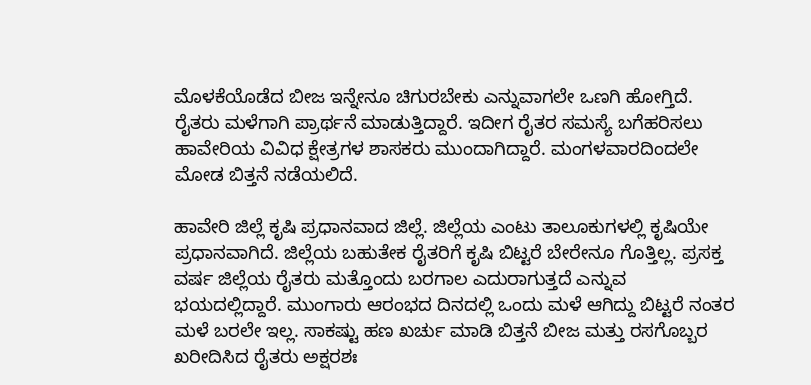ಮೊಳಕೆಯೊಡೆದ ಬೀಜ ಇನ್ನೇನೂ ಚಿಗುರಬೇಕು ಎನ್ನುವಾಗಲೇ ಒಣಗಿ ಹೋಗ್ತಿದೆ. ರೈತರು ಮಳೆಗಾಗಿ ಪ್ರಾರ್ಥನೆ ಮಾಡುತ್ತಿದ್ದಾರೆ. ಇದೀಗ ರೈತರ ಸಮಸ್ಯೆ ಬಗೆಹರಿಸಲು ಹಾವೇರಿಯ ವಿವಿಧ ಕ್ಷೇತ್ರಗಳ ಶಾಸಕರು ಮುಂದಾಗಿದ್ದಾರೆ. ಮಂಗಳವಾರದಿಂದಲೇ ಮೋಡ ಬಿತ್ತನೆ ನಡೆಯಲಿದೆ.

ಹಾವೇರಿ ಜಿಲ್ಲೆ ಕೃಷಿ ಪ್ರಧಾನವಾದ ಜಿಲ್ಲೆ. ಜಿಲ್ಲೆಯ ಎಂಟು ತಾಲೂಕುಗಳಲ್ಲಿ ಕೃಷಿಯೇ ಪ್ರಧಾನವಾಗಿದೆ. ಜಿಲ್ಲೆಯ ಬಹುತೇಕ ರೈತರಿಗೆ ಕೃಷಿ ಬಿಟ್ಟರೆ ಬೇರೇನೂ ಗೊತ್ತಿಲ್ಲ. ಪ್ರಸಕ್ತ ವರ್ಷ ಜಿಲ್ಲೆಯ ರೈತರು ಮತ್ತೊಂದು ಬರಗಾಲ ಎದುರಾಗುತ್ತದೆ ಎನ್ನುವ ಭಯದಲ್ಲಿದ್ದಾರೆ. ಮುಂಗಾರು ಆರಂಭದ ದಿನದಲ್ಲಿ ಒಂದು ಮಳೆ ಆಗಿದ್ದು ಬಿಟ್ಟರೆ ನಂತರ ಮಳೆ ಬರಲೇ ಇಲ್ಲ. ಸಾಕಷ್ಟು ಹಣ ಖರ್ಚು ಮಾಡಿ ಬಿತ್ತನೆ ಬೀಜ ಮತ್ತು ರಸಗೊಬ್ಬರ ಖರೀದಿಸಿದ ರೈತರು ಅಕ್ಷರಶಃ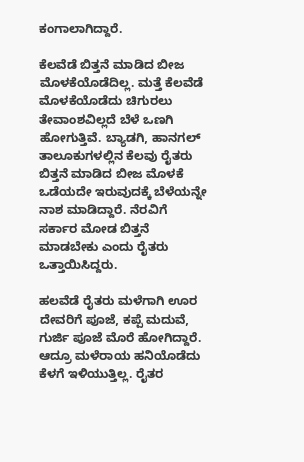ಕಂಗಾಲಾಗಿದ್ದಾರೆ.

ಕೆಲವೆಡೆ ಬಿತ್ತನೆ ಮಾಡಿದ ಬೀಜ ಮೊಳಕೆಯೊಡೆದಿಲ್ಲ. ಮತ್ತೆ ಕೆಲವೆಡೆ ಮೊಳಕೆಯೊಡೆದು ಚಿಗುರಲು ತೇವಾಂಶವಿಲ್ಲದೆ ಬೆಳೆ ಒಣಗಿ ಹೋಗುತ್ತಿವೆ. ಬ್ಯಾಡಗಿ, ಹಾನಗಲ್ ತಾಲೂಕುಗಳಲ್ಲಿನ ಕೆಲವು ರೈತರು ಬಿತ್ತನೆ ಮಾಡಿದ ಬೀಜ ಮೊಳಕೆ ಒಡೆಯದೇ ಇರುವುದಕ್ಕೆ ಬೆಳೆಯನ್ನೇ ನಾಶ ಮಾಡಿದ್ದಾರೆ. ನೆರವಿಗೆ ಸರ್ಕಾರ ಮೋಡ ಬಿತ್ತನೆ ಮಾಡಬೇಕು ಎಂದು ರೈತರು ಒತ್ತಾಯಿಸಿದ್ದರು.

ಹಲವೆಡೆ ರೈತರು ಮಳೆಗಾಗಿ ಊರ ದೇವರಿಗೆ ಪೂಜೆ, ಕಪ್ಪೆ ಮದುವೆ, ಗುರ್ಜಿ ಪೂಜೆ ಮೊರೆ ಹೋಗಿದ್ದಾರೆ. ಆದ್ರೂ ಮಳೆರಾಯ ಹನಿಯೊಡೆದು ಕೆಳಗೆ ಇಳಿಯುತ್ತಿಲ್ಲ. ರೈತರ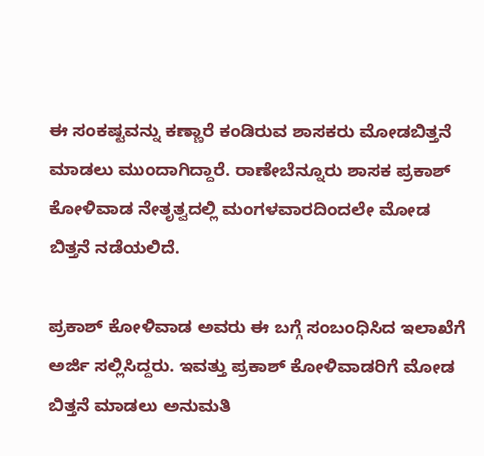ಈ ಸಂಕಷ್ಟವನ್ನು ಕಣ್ಣಾರೆ ಕಂಡಿರುವ ಶಾಸಕರು ಮೋಡಬಿತ್ತನೆ ಮಾಡಲು ಮುಂದಾಗಿದ್ದಾರೆ. ರಾಣೇಬೆನ್ನೂರು ಶಾಸಕ ಪ್ರಕಾಶ್ ಕೋಳಿವಾಡ ನೇತೃತ್ವದಲ್ಲಿ ಮಂಗಳವಾರದಿಂದಲೇ ಮೋಡ ಬಿತ್ತನೆ ನಡೆಯಲಿದೆ.

ಪ್ರಕಾಶ್ ಕೋಳಿವಾಡ‌ ಅವರು ಈ ಬಗ್ಗೆ ಸಂಬಂಧಿಸಿದ ಇಲಾಖೆಗೆ ಅರ್ಜಿ ಸಲ್ಲಿಸಿದ್ದರು. ಇವತ್ತು ಪ್ರಕಾಶ್ ಕೋಳಿವಾಡರಿಗೆ ಮೋಡ ಬಿತ್ತನೆ ಮಾಡಲು ಅನುಮತಿ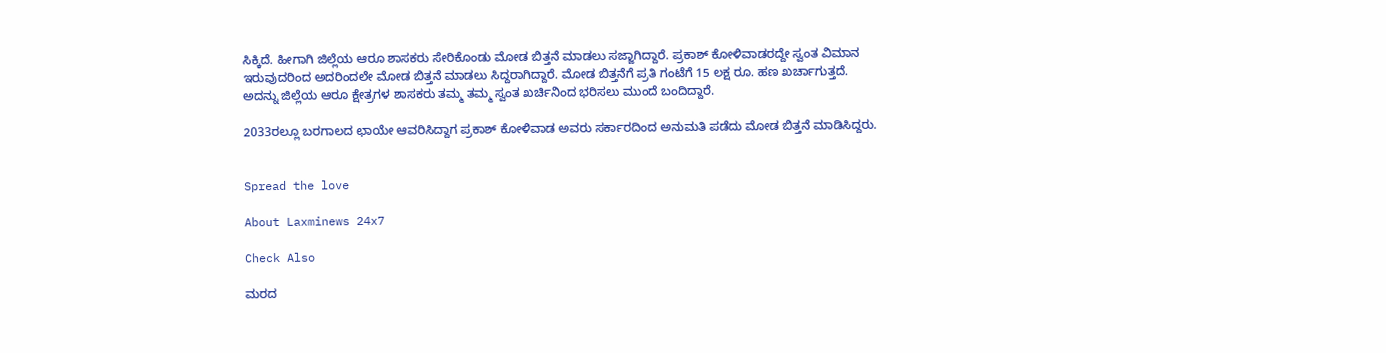ಸಿಕ್ಕಿದೆ. ಹೀಗಾಗಿ ಜಿಲ್ಲೆಯ ಆರೂ ಶಾಸಕರು ಸೇರಿಕೊಂಡು ಮೋಡ ಬಿತ್ತನೆ ಮಾಡಲು ಸಜ್ಜಾಗಿದ್ದಾರೆ. ಪ್ರಕಾಶ್ ಕೋಳಿವಾಡರದ್ದೇ ಸ್ವಂತ ವಿಮಾನ ಇರುವುದರಿಂದ ಅದರಿಂದಲೇ ಮೋಡ ಬಿತ್ತನೆ ಮಾಡಲು ಸಿದ್ದರಾಗಿದ್ದಾರೆ. ಮೋಡ ಬಿತ್ತನೆಗೆ ಪ್ರತಿ ಗಂಟೆಗೆ 15 ಲಕ್ಷ ರೂ. ಹಣ ಖರ್ಚಾಗುತ್ತದೆ. ಅದನ್ನು ಜಿಲ್ಲೆಯ ಆರೂ ಕ್ಷೇತ್ರಗಳ ಶಾಸಕರು ತಮ್ಮ ತಮ್ಮ ಸ್ವಂತ ಖರ್ಚಿನಿಂದ ಭರಿಸಲು ಮುಂದೆ ಬಂದಿದ್ದಾರೆ.

2033ರಲ್ಲೂ ಬರಗಾಲದ ಛಾಯೇ ಆವರಿಸಿದ್ದಾಗ ಪ್ರಕಾಶ್‌ ಕೋಳಿವಾಡ ಅವರು ಸರ್ಕಾರದಿಂದ ಅನುಮತಿ ಪಡೆದು ಮೋಡ ಬಿತ್ತನೆ ಮಾಡಿಸಿದ್ದರು.


Spread the love

About Laxminews 24x7

Check Also

ಮರದ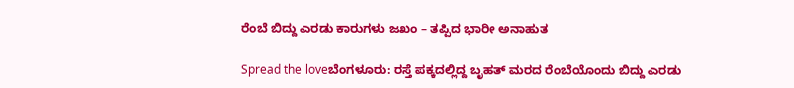ರೆಂಬೆ ಬಿದ್ದು ಎರಡು ಕಾರುಗಳು ಜಖಂ – ತಪ್ಪಿದ ಭಾರೀ ಅನಾಹುತ

Spread the loveಬೆಂಗಳೂರು: ರಸ್ತೆ ಪಕ್ಕದಲ್ಲಿದ್ದ ಬೃಹತ್‌ ಮರದ ರೆಂಬೆಯೊಂದು ಬಿದ್ದು ಎರಡು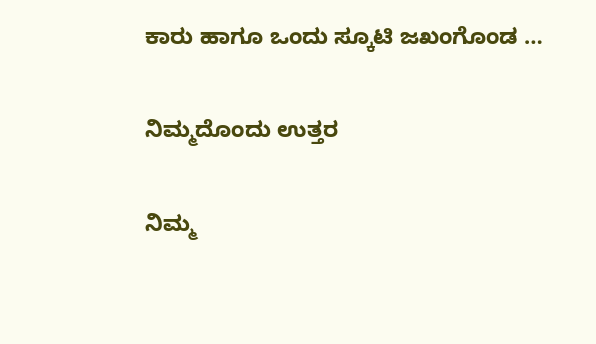ಕಾರು ಹಾಗೂ ಒಂದು ಸ್ಕೂಟಿ ಜಖಂಗೊಂಡ …

ನಿಮ್ಮದೊಂದು ಉತ್ತರ

ನಿಮ್ಮ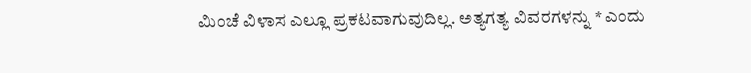ಮಿಂಚೆ ವಿಳಾಸ ಎಲ್ಲೂ ಪ್ರಕಟವಾಗುವುದಿಲ್ಲ. ಅತ್ಯಗತ್ಯ ವಿವರಗಳನ್ನು * ಎಂದು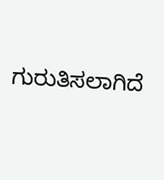ಗುರುತಿಸಲಾಗಿದೆ